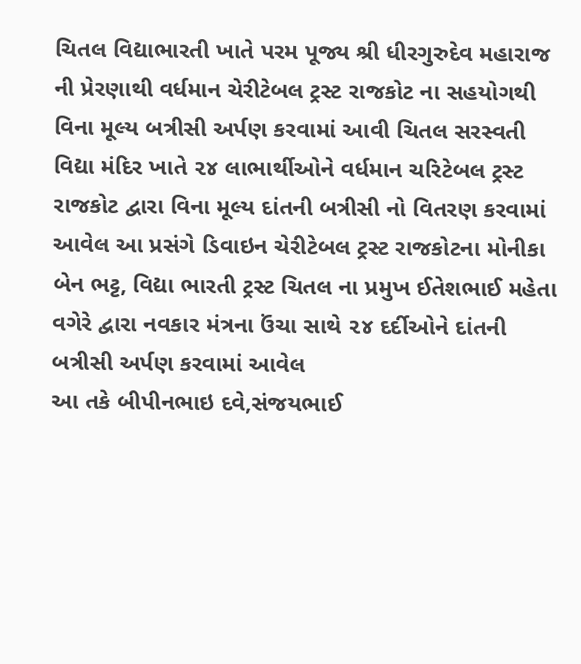ચિતલ વિદ્યાભારતી ખાતે પરમ પૂજ્ય શ્રી ધીરગુરુદેવ મહારાજ ની પ્રેરણાથી વર્ધમાન ચેરીટેબલ ટ્રસ્ટ રાજકોટ ના સહયોગથી વિના મૂલ્ય બત્રીસી અર્પણ કરવામાં આવી ચિતલ સરસ્વતી વિદ્યા મંદિર ખાતે ૨૪ લાભાર્થીઓને વર્ધમાન ચરિટેબલ ટ્રસ્ટ રાજકોટ દ્વારા વિના મૂલ્ય દાંતની બત્રીસી નો વિતરણ કરવામાં આવેલ આ પ્રસંગે ડિવાઇન ચેરીટેબલ ટ્રસ્ટ રાજકોટના મોનીકા બેન ભટ્ટ, વિદ્યા ભારતી ટ્રસ્ટ ચિતલ ના પ્રમુખ ઈતેશભાઈ મહેતા વગેરે દ્વારા નવકાર મંત્રના ઉંચા સાથે ૨૪ દર્દીઓને દાંતની બત્રીસી અર્પણ કરવામાં આવેલ
આ તકે બીપીનભાઇ દવે,સંજયભાઈ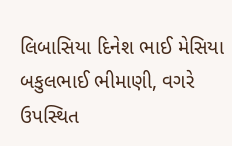લિબાસિયા દિનેશ ભાઈ મેસિયા બકુલભાઈ ભીમાણી, વગરે ઉપસ્થિત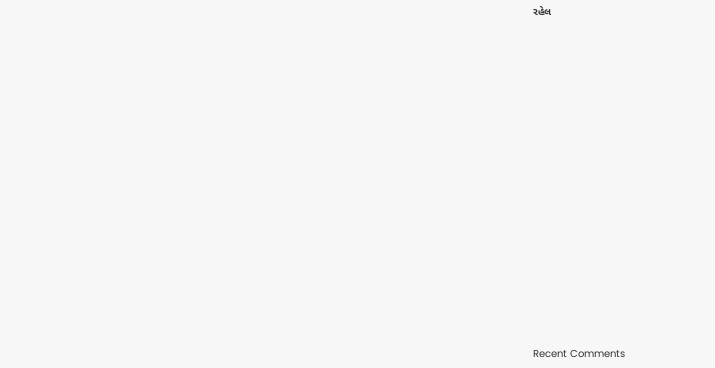રહેલ


















Recent Comments